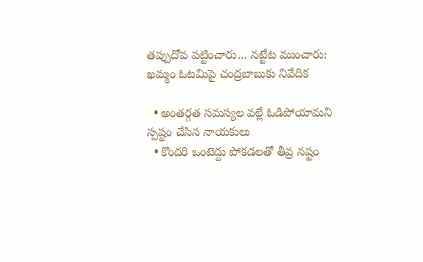తప్పుదోవ పట్టించారు... నట్టేట ముంచారు: ఖమ్మం ఓటమిపై చంద్రబాబుకు నివేదిక

  • అంతర్గత సమస్యల వల్లే ఓడిపోయామని స్పష్టం చేసిన నాయకులు
  • కొందరి ఒంటెద్దు పోకడలతో తీవ్ర నష్టం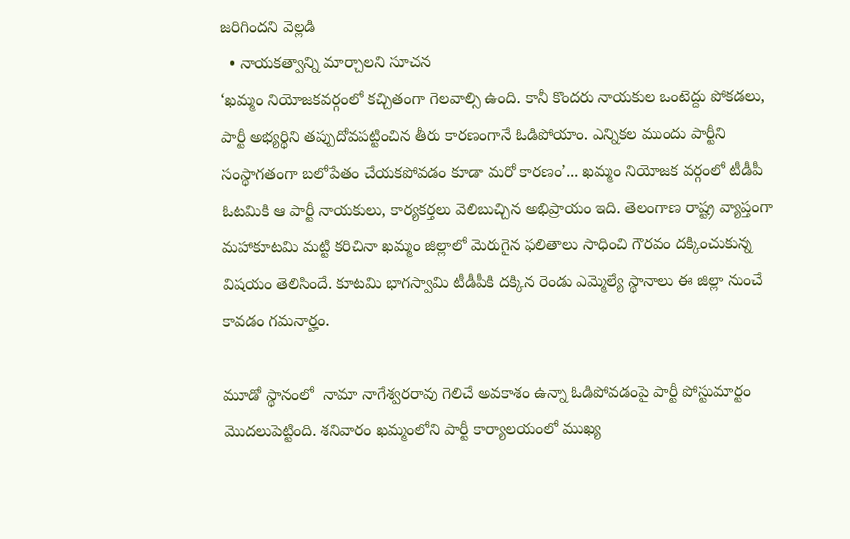జరిగిందని వెల్లడి
  • నాయకత్వాన్ని మార్చాలని సూచన
‘ఖమ్మం నియోజకవర్గంలో కచ్చితంగా గెలవాల్సి ఉంది. కానీ కొందరు నాయకుల ఒంటెద్దు పోకడలు, పార్టీ అభ్యర్థిని తప్పుదోవపట్టించిన తీరు కారణంగానే ఓడిపోయాం. ఎన్నికల ముందు పార్టీని సంస్థాగతంగా బలోపేతం చేయకపోవడం కూడా మరో కారణం’... ఖమ్మం నియోజక వర్గంలో టీడీపీ ఓటమికి ఆ పార్టీ నాయకులు, కార్యకర్తలు వెలిబుచ్చిన అభిప్రాయం ఇది. తెలంగాణ రాష్ట్ర వ్యాప్తంగా మహాకూటమి మట్టి కరిచినా ఖమ్మం జిల్లాలో మెరుగైన ఫలితాలు సాధించి గౌరవం దక్కించుకున్న విషయం తెలిసిందే. కూటమి భాగస్వామి టీడీపీకి దక్కిన రెండు ఎమ్మెల్యే స్థానాలు ఈ జిల్లా నుంచే కావడం గమనార్హం.

మూడో స్థానంలో  నామా నాగేశ్వరరావు గెలిచే అవకాశం ఉన్నా ఓడిపోవడంపై పార్టీ పోస్టుమార్టం మొదలుపెట్టింది. శనివారం ఖమ్మంలోని పార్టీ కార్యాలయంలో ముఖ్య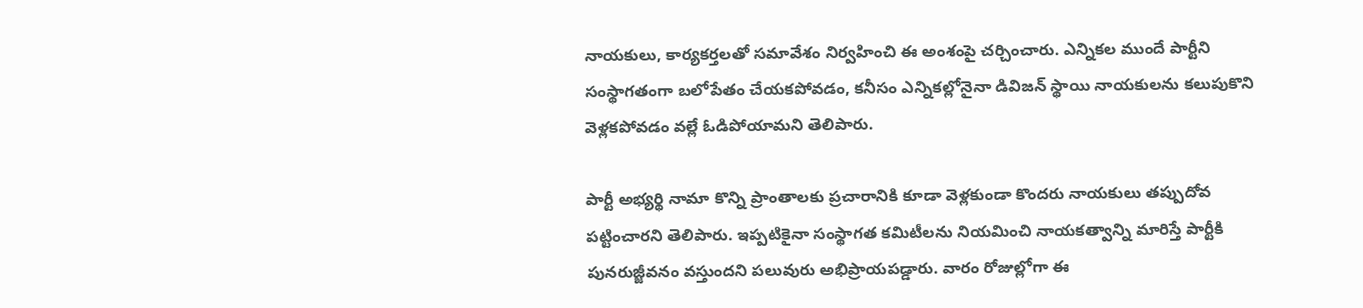నాయకులు, కార్యకర్తలతో సమావేశం నిర్వహించి ఈ అంశంపై చర్చించారు. ఎన్నికల ముందే పార్టీని సంస్థాగతంగా బలోపేతం చేయకపోవడం, కనీసం ఎన్నికల్లోనైనా డివిజన్‌ స్థాయి నాయకులను కలుపుకొని వెళ్లకపోవడం వల్లే ఓడిపోయామని తెలిపారు.

పార్టీ అభ్యర్థి నామా కొన్ని ప్రాంతాలకు ప్రచారానికి కూడా వెళ్లకుండా కొందరు నాయకులు తప్పుదోవ పట్టించారని తెలిపారు. ఇప్పటికైనా సంస్థాగత కమిటీలను నియమించి నాయకత్వాన్ని మారిస్తే పార్టీకి పునరుజ్జీవనం వస్తుందని పలువురు అభిప్రాయపడ్డారు. వారం రోజుల్లోగా ఈ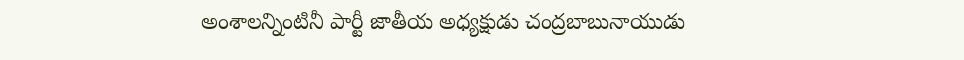అంశాలన్నింటినీ పార్టీ జాతీయ అధ్యక్షుడు చంద్రబాబునాయుడు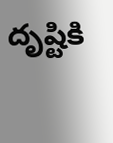దృష్టికి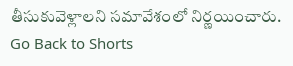తీసుకువెళ్లాలని సమావేశంలో నిర్ణయించారు.
Go Back to Shorts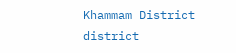Khammam District
district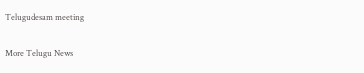Telugudesam meeting

More Telugu News